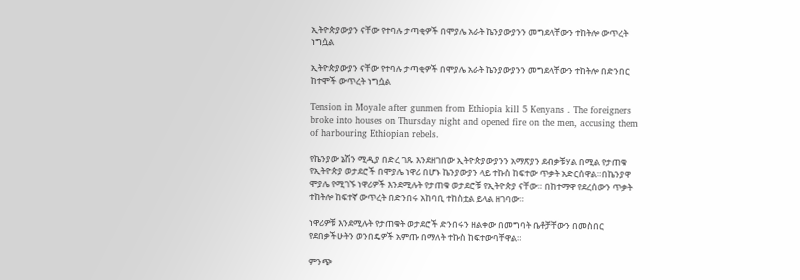ኢትዮጵያውያን ናቸው የተባሉ ታጣቂዎች በሞያሌ አራት ኬንያውያንን መግደላቸውን ተከትሎ ውጥረት ነግሷል

ኢትዮጵያውያን ናቸው የተባሉ ታጣቂዎች በሞያሌ አራት ኬንያውያንን መግደላቸውን ተከትሎ በድንበር ከተሞች ውጥረት ነግሷል

Tension in Moyale after gunmen from Ethiopia kill 5 Kenyans . The foreigners broke into houses on Thursday night and opened fire on the men, accusing them of harbouring Ethiopian rebels.

የኬንያው ኔሽን ሚዲያ በድረ ገጹ እንደዘገበው ኢትዮጵያውያንን አማጽያን ደብቃቹሃል በሚል የታጠቁ የኢትዮጵያ ወታደሮች በሞያሌ ነዋሪ በሆኑ ኬንያውያን ላይ ተኩስ ከፍተው ጥቃት አድርሰዋል።በኬንያዋ ሞያሌ የሚገኙ ነዋሪዎች እንደሚሉት የታጠቁ ወታደሮቹ የኢትዮጵያ ናቸው። በከተማዋ የደረሰውን ጥቃት ተከትሎ ከፍተኛ ውጥረት በድንበሩ አከባቢ ተከስቷል ይላል ዘገባው።

ነዋሪዎቹ እንደሚሉት የታጠቁት ወታደሮች ድንበሩን ዘልቀው በመግባት ቤቶቻቸውን በመስበር የደበቃችሁትን ወንበዴዎች አምጡ በማለት ተኩስ ከፍተውባቸዋል።

ምንጭ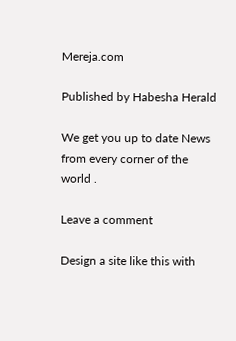Mereja.com

Published by Habesha Herald

We get you up to date News from every corner of the world .

Leave a comment

Design a site like this with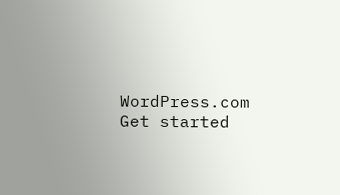WordPress.com
Get started